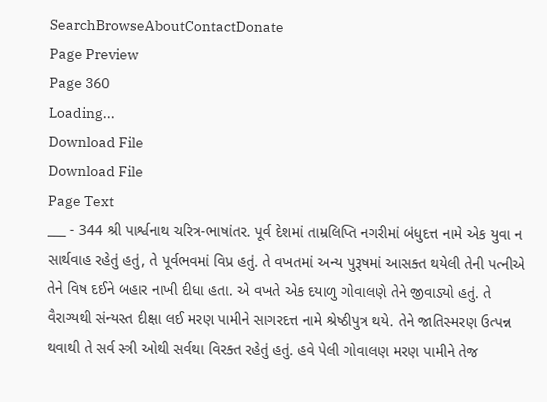SearchBrowseAboutContactDonate
Page Preview
Page 360
Loading...
Download File
Download File
Page Text
___ - 344 શ્રી પાર્શ્વનાથ ચરિત્ર-ભાષાંતર. પૂર્વ દેશમાં તામ્રલિપ્તિ નગરીમાં બંધુદત્ત નામે એક યુવા ન સાર્થવાહ રહેતું હતું, તે પૂર્વભવમાં વિપ્ર હતું. તે વખતમાં અન્ય પુરૂષમાં આસક્ત થયેલી તેની પત્નીએ તેને વિષ દઈને બહાર નાખી દીધા હતા. એ વખતે એક દયાળુ ગોવાલણે તેને જીવાડ્યો હતું. તે વૈરાગ્યથી સંન્યસ્ત દીક્ષા લઈ મરણ પામીને સાગરદત્ત નામે શ્રેષ્ઠીપુત્ર થયે. તેને જાતિસ્મરણ ઉત્પન્ન થવાથી તે સર્વ સ્ત્રી ઓથી સર્વથા વિરક્ત રહેતું હતું. હવે પેલી ગોવાલણ મરણ પામીને તેજ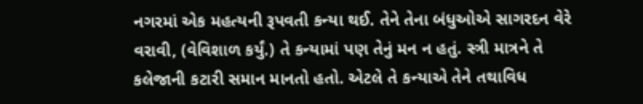નગરમાં એક મહત્યની રૂપવતી કન્યા થઈ. તેને તેના બંધુઓએ સાગરદન વેરે વરાવી, (વેવિશાળ કર્યું.) તે કન્યામાં પણ તેનું મન ન હતું. સ્ત્રી માત્રને તે કલેજાની કટારી સમાન માનતો હતો. એટલે તે કન્યાએ તેને તથાવિધ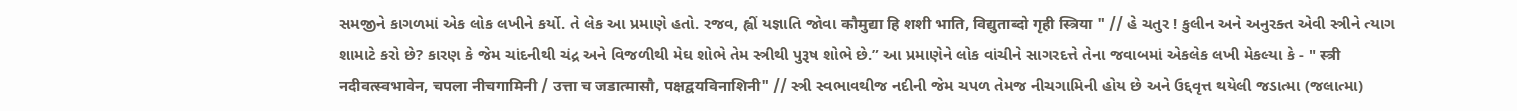સમજીને કાગળમાં એક લોક લખીને કર્યો. તે લેક આ પ્રમાણે હતો. રજવ, હ્વીં યજ્ઞાતિ જોવા कौमुद्या हि शशी भाति, विद्युताब्दो गृही स्त्रिया " // હે ચતુર ! કુલીન અને અનુરક્ત એવી સ્ત્રીને ત્યાગ શામાટે કરો છે? કારણ કે જેમ ચાંદનીથી ચંદ્ર અને વિજળીથી મેઘ શોભે તેમ સ્ત્રીથી પુરૂષ શોભે છે.” આ પ્રમાણેને લોક વાંચીને સાગરદત્તે તેના જવાબમાં એકલેક લખી મેકલ્યા કે - " स्त्री नदीवत्स्वभावेन, चपला नीचगामिनी / उत्ता च जडात्मासौ, पक्षद्वयविनाशिनी" // સ્ત્રી સ્વભાવથીજ નદીની જેમ ચપળ તેમજ નીચગામિની હોય છે અને ઉદ્દવૃત્ત થયેલી જડાત્મા (જલાત્મા)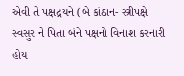એવી તે પક્ષદ્રયને (બે કાંઠાન- સ્ત્રીપક્ષે સ્વસુર ને પિતા બંને પક્ષનો વિનાશ કરનારી હોય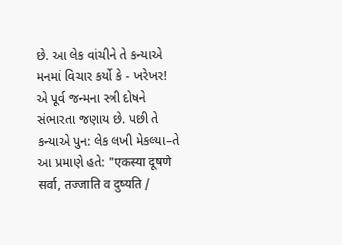છે. આ લેક વાંચીને તે કન્યાએ મનમાં વિચાર કર્યો કે - ખરેખર! એ પૂર્વ જન્મના સ્ત્રી દોષને સંભારતા જણાય છે. પછી તે કન્યાએ પુન: લેક લખી મેકલ્યા–તે આ પ્રમાણે હતે: "एकस्या दूषणे सर्वा, तज्जाति व दुष्यति /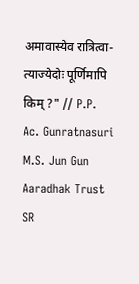अमावास्येव रात्रित्वा-त्याज्येदोः पूर्णिमापि किम् ?" // P.P. Ac. Gunratnasuri M.S. Jun Gun Aaradhak Trust
SR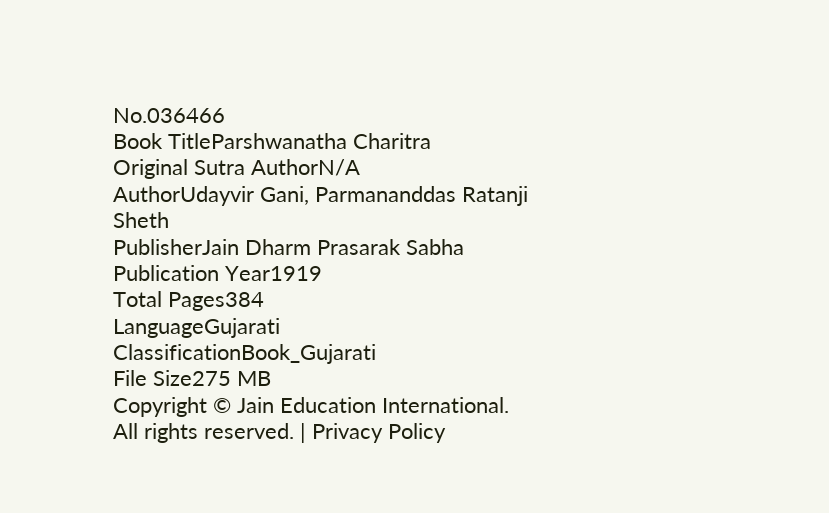No.036466
Book TitleParshwanatha Charitra
Original Sutra AuthorN/A
AuthorUdayvir Gani, Parmananddas Ratanji Sheth
PublisherJain Dharm Prasarak Sabha
Publication Year1919
Total Pages384
LanguageGujarati
ClassificationBook_Gujarati
File Size275 MB
Copyright © Jain Education International. All rights reserved. | Privacy Policy